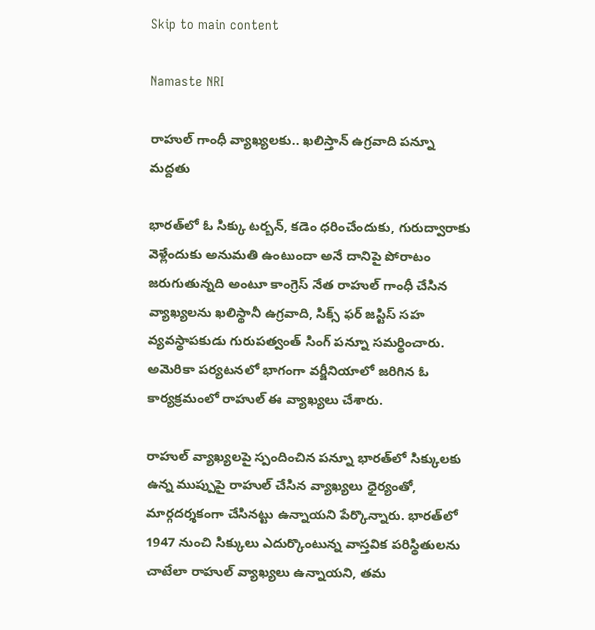Skip to main content

Namaste NRI

రాహుల్ గాంధీ వ్యాఖ్యలకు.. ఖలిస్తాన్ ఉగ్రవాది పన్నూ మద్దతు

భారత్‌లో ఓ సిక్కు టర్బన్‌, కడెం ధరించేందుకు, గురుద్వారాకు వెళ్లేందుకు అనుమతి ఉంటుందా అనే దానిపై పోరాటం జరుగుతున్నది అంటూ కాంగ్రెస్‌ నేత రాహుల్‌ గాంధీ చేసిన వ్యాఖ్యలను ఖలిస్థానీ ఉగ్రవాది, సిక్స్‌ ఫర్‌ జస్టిస్‌ సహ వ్యవస్థాపకుడు గురుపత్వంత్‌ సింగ్‌ పన్నూ సమర్థించారు. అమెరికా పర్యటనలో భాగంగా వర్జీనియాలో జరిగిన ఓ కార్యక్రమంలో రాహుల్‌ ఈ వ్యాఖ్యలు చేశారు.

రాహుల్‌ వ్యాఖ్యలపై స్పందించిన పన్నూ భారత్‌లో సిక్కులకు ఉన్న ముప్పుపై రాహుల్‌ చేసిన వ్యాఖ్యలు ధైర్యంతో, మార్గదర్శకంగా చేసినట్టు ఉన్నాయని పేర్కొన్నారు. భారత్‌లో 1947 నుంచి సిక్కులు ఎదుర్కొంటున్న వాస్తవిక పరిస్థితులను చాటేలా రాహుల్‌ వ్యాఖ్యలు ఉన్నాయని, తమ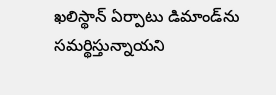ఖలిస్థాన్‌ ఏర్పాటు డిమాండ్‌ను సమర్థిస్తున్నాయని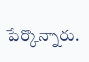పేర్కొన్నారు.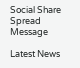Social Share Spread Message

Latest News